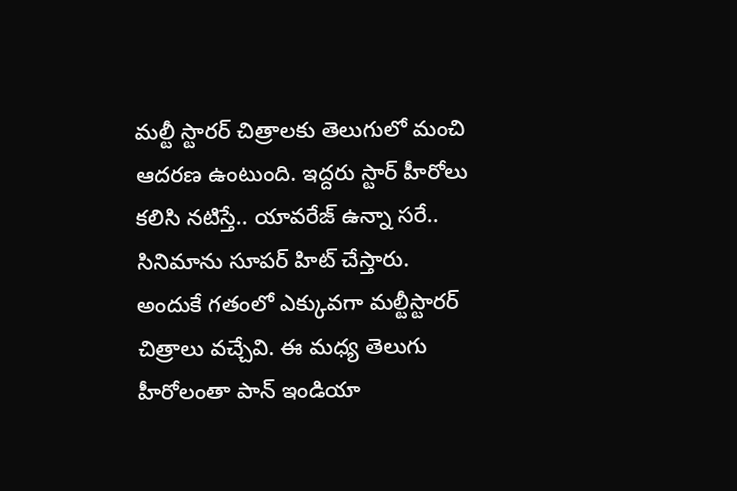మల్టీ స్టారర్ చిత్రాలకు తెలుగులో మంచి ఆదరణ ఉంటుంది. ఇద్దరు స్టార్ హీరోలు కలిసి నటిస్తే.. యావరేజ్ ఉన్నా సరే.. సినిమాను సూపర్ హిట్ చేస్తారు. అందుకే గతంలో ఎక్కువగా మల్టీస్టారర్ చిత్రాలు వచ్చేవి. ఈ మధ్య తెలుగు హీరోలంతా పాన్ ఇండియా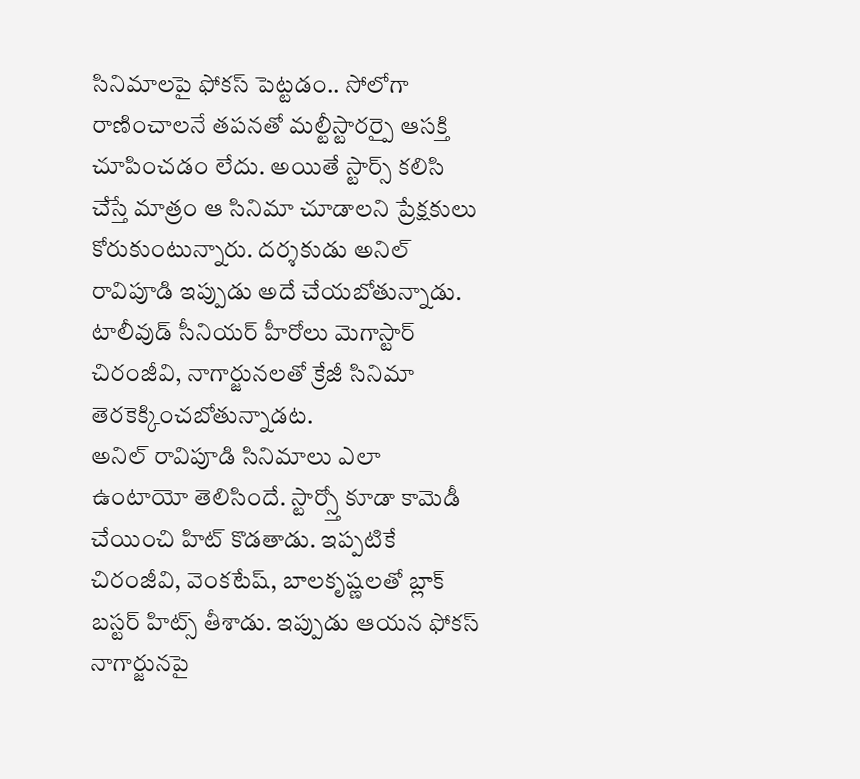సినిమాలపై ఫోకస్ పెట్టడం.. సోలోగా రాణించాలనే తపనతో మల్టీస్టారర్పై ఆసక్తి చూపించడం లేదు. అయితే స్టార్స్ కలిసి చేస్తే మాత్రం ఆ సినిమా చూడాలని ప్రేక్షకులు కోరుకుంటున్నారు. దర్శకుడు అనిల్ రావిపూడి ఇప్పుడు అదే చేయబోతున్నాడు. టాలీవుడ్ సీనియర్ హీరోలు మెగాస్టార్ చిరంజీవి, నాగార్జునలతో క్రేజీ సినిమా తెరకెక్కించబోతున్నాడట.
అనిల్ రావిపూడి సినిమాలు ఎలా ఉంటాయో తెలిసిందే. స్టార్స్తో కూడా కామెడీ చేయించి హిట్ కొడతాడు. ఇప్పటికే చిరంజీవి, వెంకటేష్, బాలకృష్ణలతో బ్లాక్ బస్టర్ హిట్స్ తీశాడు. ఇప్పుడు ఆయన ఫోకస్ నాగార్జునపై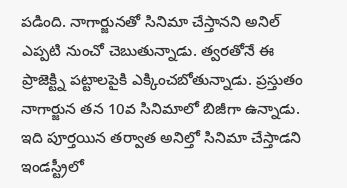పడింది. నాగార్జునతో సినిమా చేస్తానని అనిల్ ఎప్పటి నుంచో చెబుతున్నాడు. త్వరతోనే ఈ ప్రాజెక్ట్ని పట్టాలపైకి ఎక్కించబోతున్నాడు. ప్రస్తుతం నాగార్జున తన 10వ సినిమాలో బిజీగా ఉన్నాడు.
ఇది పూర్తయిన తర్వాత అనిల్తో సినిమా చేస్తాడని ఇండస్ట్రీలో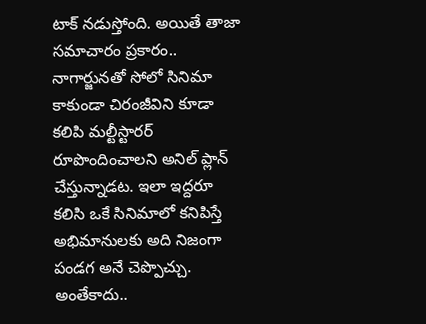టాక్ నడుస్తోంది. అయితే తాజా సమాచారం ప్రకారం.. నాగార్జునతో సోలో సినిమా కాకుండా చిరంజీవిని కూడా కలిపి మల్టీస్టారర్ రూపొందించాలని అనిల్ ప్లాన్ చేస్తున్నాడట. ఇలా ఇద్దరూ కలిసి ఒకే సినిమాలో కనిపిస్తే అభిమానులకు అది నిజంగా పండగ అనే చెప్పొచ్చు. అంతేకాదు..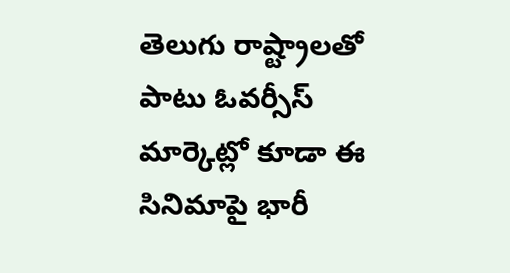తెలుగు రాష్ట్రాలతో పాటు ఓవర్సీస్ మార్కెట్లో కూడా ఈ సినిమాపై భారీ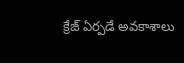క్రేజ్ ఏర్పడే అవకాశాలు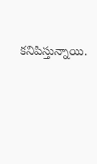కనిపిస్తున్నాయి.